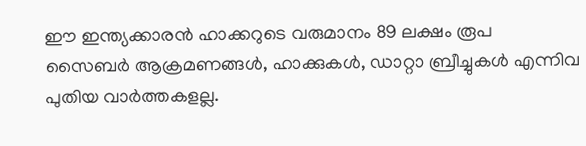ഈ ഇന്ത്യക്കാരൻ ഹാക്കറുടെ വരുമാനം 89 ലക്ഷം രൂപ
സൈബർ ആക്രമണങ്ങൾ, ഹാക്കുകൾ, ഡാറ്റാ ബ്രീച്ചുകൾ എന്നിവ പുതിയ വാർത്തകളല്ല.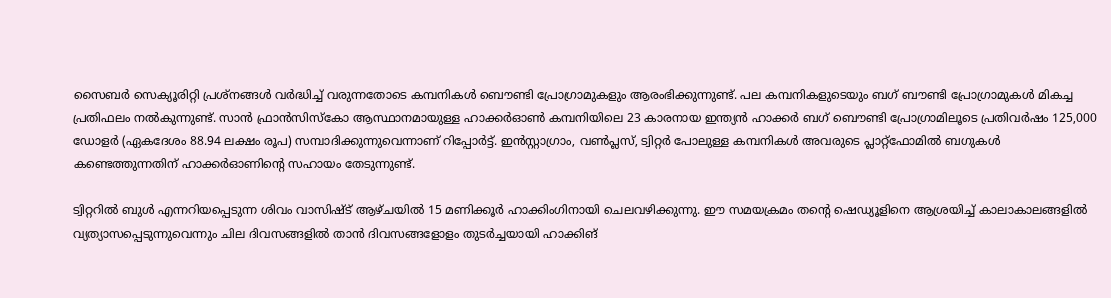സൈബർ സെക്യൂരിറ്റി പ്രശ്നങ്ങൾ വർദ്ധിച്ച് വരുന്നതോടെ കമ്പനികൾ ബൌണ്ടി പ്രോഗ്രാമുകളും ആരംഭിക്കുന്നുണ്ട്. പല കമ്പനികളുടെയും ബഗ് ബൗണ്ടി പ്രോഗ്രാമുകൾ മികച്ച പ്രതിഫലം നൽകുന്നുണ്ട്. സാൻ ഫ്രാൻസിസ്കോ ആസ്ഥാനമായുള്ള ഹാക്കർഓൺ കമ്പനിയിലെ 23 കാരനായ ഇന്ത്യൻ ഹാക്കർ ബഗ് ബൌണ്ടി പ്രോഗ്രാമിലൂടെ പ്രതിവർഷം 125,000 ഡോളർ (ഏകദേശം 88.94 ലക്ഷം രൂപ) സമ്പാദിക്കുന്നുവെന്നാണ് റിപ്പോർട്ട്. ഇൻസ്റ്റാഗ്രാം, വൺപ്ലസ്, ട്വിറ്റർ പോലുള്ള കമ്പനികൾ അവരുടെ പ്ലാറ്റ്ഫോമിൽ ബഗുകൾ കണ്ടെത്തുന്നതിന് ഹാക്കർഓണിന്റെ സഹായം തേടുന്നുണ്ട്.

ട്വിറ്ററിൽ ബുൾ എന്നറിയപ്പെടുന്ന ശിവം വാസിഷ്ട് ആഴ്ചയിൽ 15 മണിക്കൂർ ഹാക്കിംഗിനായി ചെലവഴിക്കുന്നു. ഈ സമയക്രമം തന്റെ ഷെഡ്യൂളിനെ ആശ്രയിച്ച് കാലാകാലങ്ങളിൽ വ്യത്യാസപ്പെടുന്നുവെന്നും ചില ദിവസങ്ങളിൽ താൻ ദിവസങ്ങളോളം തുടർച്ചയായി ഹാക്കിങ്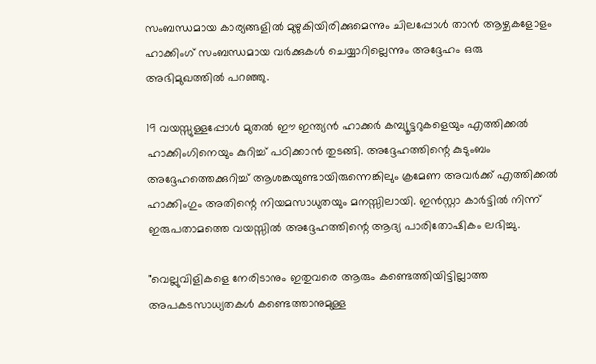സംബന്ധമായ കാര്യങ്ങളിൽ മുഴുകിയിരിക്കുമെന്നും ചിലപ്പോൾ താൻ ആഴ്ചകളോളം ഹാക്കിംഗ് സംബന്ധമായ വർക്കുകൾ ചെയ്യാറില്ലെന്നും അദ്ദേഹം ഒരു അഭിമുഖത്തിൽ പറഞ്ഞു.

19 വയസ്സുള്ളപ്പോൾ മുതൽ ഈ ഇന്ത്യൻ ഹാക്കർ കമ്പ്യൂട്ടറുകളെയും എത്തിക്കൽ ഹാക്കിംഗിനെയും കുറിച്ച് പഠിക്കാൻ തുടങ്ങി. അദ്ദേഹത്തിന്റെ കുടുംബം അദ്ദേഹത്തെക്കുറിച്ച് ആശങ്കയുണ്ടായിരുന്നെങ്കിലും ക്രമേണ അവർക്ക് എത്തിക്കൽ ഹാക്കിംഗും അതിന്റെ നിയമസാധുതയും മനസ്സിലായി. ഇൻസ്റ്റാ കാർട്ടിൽ നിന്ന് ഇരുപതാമത്തെ വയസ്സിൽ അദ്ദേഹത്തിന്റെ ആദ്യ പാരിതോഷികം ലഭിച്ചു.

"വെല്ലുവിളികളെ നേരിടാനും ഇതുവരെ ആരും കണ്ടെത്തിയിട്ടില്ലാത്ത അപകടസാധ്യതകൾ കണ്ടെത്താനുമുള്ള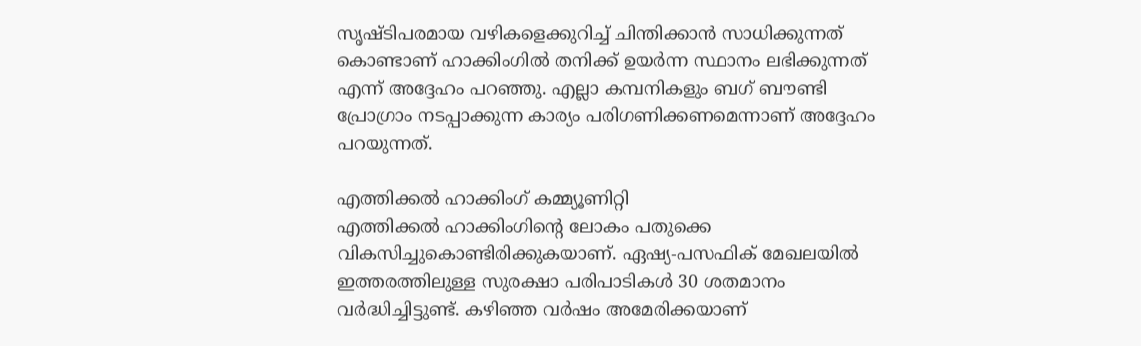സൃഷ്ടിപരമായ വഴികളെക്കുറിച്ച് ചിന്തിക്കാൻ സാധിക്കുന്നത് കൊണ്ടാണ് ഹാക്കിംഗിൽ തനിക്ക് ഉയർന്ന സ്ഥാനം ലഭിക്കുന്നത് എന്ന് അദ്ദേഹം പറഞ്ഞു. എല്ലാ കമ്പനികളും ബഗ് ബൗണ്ടി പ്രോഗ്രാം നടപ്പാക്കുന്ന കാര്യം പരിഗണിക്കണമെന്നാണ് അദ്ദേഹം പറയുന്നത്.

എത്തിക്കൽ ഹാക്കിംഗ് കമ്മ്യൂണിറ്റി
എത്തിക്കൽ ഹാക്കിംഗിന്റെ ലോകം പതുക്കെ വികസിച്ചുകൊണ്ടിരിക്കുകയാണ്. ഏഷ്യ-പസഫിക് മേഖലയിൽ ഇത്തരത്തിലുള്ള സുരക്ഷാ പരിപാടികൾ 30 ശതമാനം വർദ്ധിച്ചിട്ടുണ്ട്. കഴിഞ്ഞ വർഷം അമേരിക്കയാണ്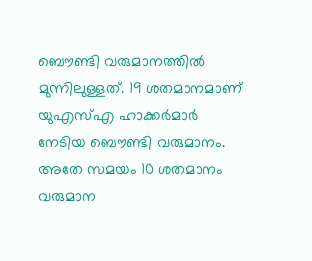ബൌണ്ടി വരുമാനത്തിൽ മുന്നിലുള്ളത്. 19 ശതമാനമാണ് യുഎസ്എ ഹാക്കർമാർ നേടിയ ബൌണ്ടി വരുമാനം. അതേ സമയം 10 ശതമാനം വരുമാന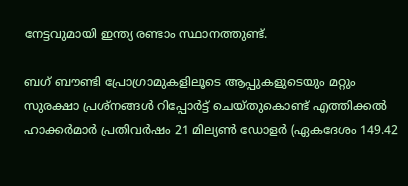നേട്ടവുമായി ഇന്ത്യ രണ്ടാം സ്ഥാനത്തുണ്ട്.

ബഗ് ബൗണ്ടി പ്രോഗ്രാമുകളിലൂടെ ആപ്പുകളുടെയും മറ്റും സുരക്ഷാ പ്രശ്നങ്ങൾ റിപ്പോർട്ട് ചെയ്തുകൊണ്ട് എത്തിക്കൽ ഹാക്കർമാർ പ്രതിവർഷം 21 മില്യൺ ഡോളർ (ഏകദേശം 149.42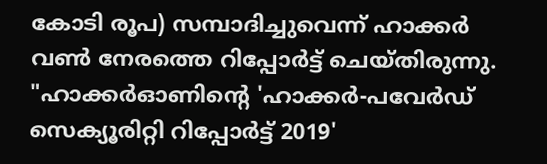കോടി രൂപ) സമ്പാദിച്ചുവെന്ന് ഹാക്കർ വൺ നേരത്തെ റിപ്പോർട്ട് ചെയ്തിരുന്നു. "ഹാക്കർഓണിന്റെ 'ഹാക്കർ-പവേർഡ് സെക്യൂരിറ്റി റിപ്പോർട്ട് 2019'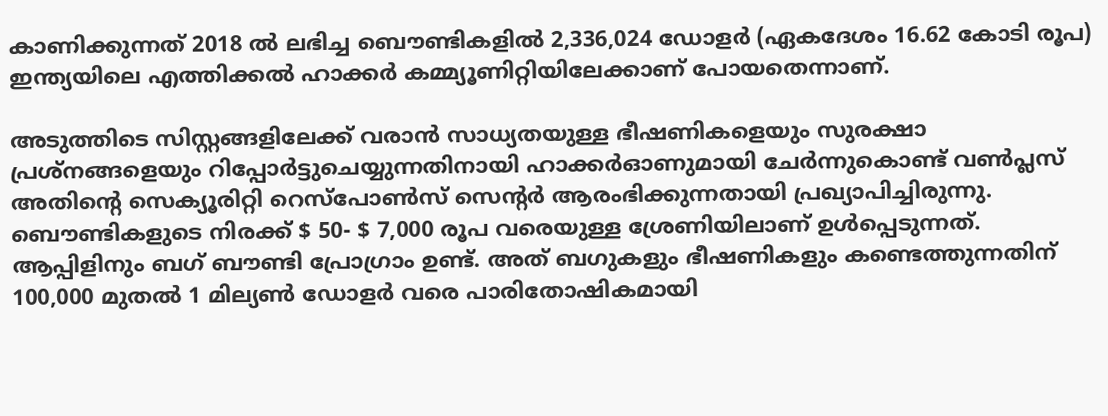കാണിക്കുന്നത് 2018 ൽ ലഭിച്ച ബൌണ്ടികളിൽ 2,336,024 ഡോളർ (ഏകദേശം 16.62 കോടി രൂപ) ഇന്ത്യയിലെ എത്തിക്കൽ ഹാക്കർ കമ്മ്യൂണിറ്റിയിലേക്കാണ് പോയതെന്നാണ്.

അടുത്തിടെ സിസ്റ്റങ്ങളിലേക്ക് വരാൻ സാധ്യതയുള്ള ഭീഷണികളെയും സുരക്ഷാ പ്രശ്നങ്ങളെയും റിപ്പോർട്ടുചെയ്യുന്നതിനായി ഹാക്കർഓണുമായി ചേർന്നുകൊണ്ട് വൺപ്ലസ് അതിന്റെ സെക്യൂരിറ്റി റെസ്പോൺസ് സെന്റർ ആരംഭിക്കുന്നതായി പ്രഖ്യാപിച്ചിരുന്നു. ബൌണ്ടികളുടെ നിരക്ക് $ 50- $ 7,000 രൂപ വരെയുള്ള ശ്രേണിയിലാണ് ഉൾപ്പെടുന്നത്. ആപ്പിളിനും ബഗ് ബൗണ്ടി പ്രോഗ്രാം ഉണ്ട്. അത് ബഗുകളും ഭീഷണികളും കണ്ടെത്തുന്നതിന് 100,000 മുതൽ 1 മില്യൺ ഡോളർ വരെ പാരിതോഷികമായി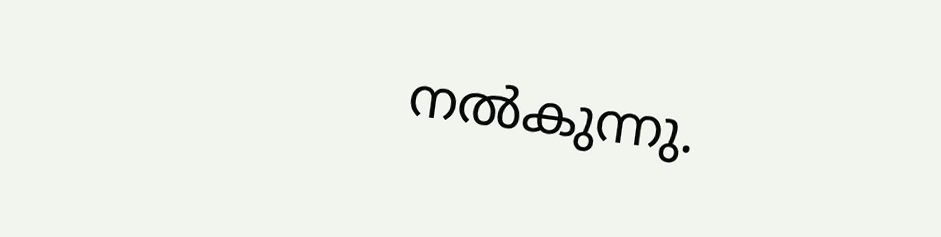നൽകുന്നു.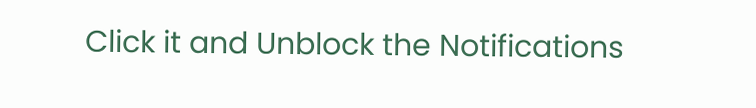Click it and Unblock the Notifications